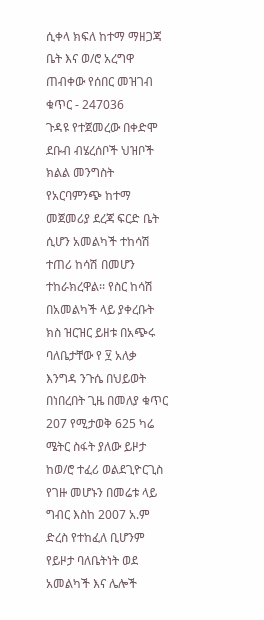ሲቀላ ክፍለ ከተማ ማዘጋጃ ቤት እና ወ/ሮ አረግዋ ጠብቀው የሰበር መዝገብ ቁጥር - 247036
ጉዳዩ የተጀመረው በቀድሞ ደቡብ ብሄረሰቦች ህዝቦች ክልል መንግስት የአርባምንጭ ከተማ መጀመሪያ ደረጃ ፍርድ ቤት ሲሆን አመልካች ተከሳሽ ተጠሪ ከሳሽ በመሆን ተከራክረዋል፡፡ የስር ከሳሽ በአመልካች ላይ ያቀረቡት ክስ ዝርዝር ይዘቱ በአጭሩ ባለቤታቸው የ ፶ አለቃ እንግዳ ንጉሴ በህይወት በነበረበት ጊዜ በመለያ ቁጥር 207 የሚታወቅ 625 ካሬ ሜትር ስፋት ያለው ይዞታ ከወ/ሮ ተፈሪ ወልደጊዮርጊስ የገዙ መሆኑን በመሬቱ ላይ ግብር እስከ 2007 አ.ም ድረስ የተከፈለ ቢሆንም የይዞታ ባለቤትነት ወደ አመልካች እና ሌሎች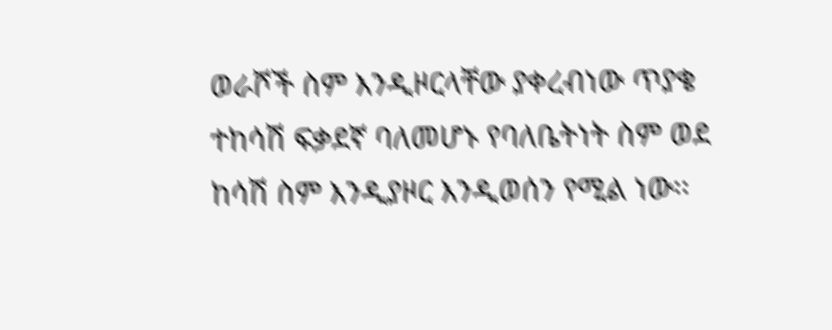ወራሾች ስም እንዲዞርላቸው ያቀረብነው ጥያቄ ተከሳሽ ፍቃደኛ ባለመሆኑ የባለቤትነት ስም ወደ ከሳሽ ስም እንዲያዞር እንዲወሰን የሚል ነው፡፡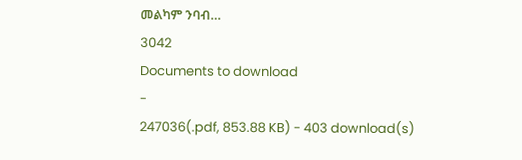መልካም ንባብ…
3042
Documents to download
-
247036(.pdf, 853.88 KB) - 403 download(s)